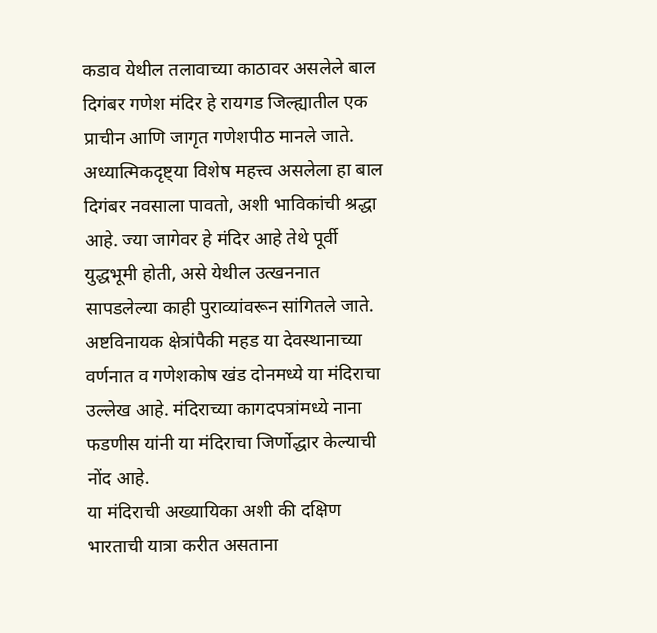कडाव येथील तलावाच्या काठावर असलेले बाल दिगंबर गणेश मंदिर हे रायगड जिल्ह्यातील एक प्राचीन आणि जागृत गणेशपीठ मानले जाते. अध्यात्मिकदृष्ट्या विशेष महत्त्व असलेला हा बाल दिगंबर नवसाला पावतो, अशी भाविकांची श्रद्धा आहे. ज्या जागेवर हे मंदिर आहे तेथे पूर्वी युद्धभूमी होती, असे येथील उत्खननात सापडलेल्या काही पुराव्यांवरून सांगितले जाते. अष्टविनायक क्षेत्रांपैकी महड या देवस्थानाच्या वर्णनात व गणेशकोष खंड दोनमध्ये या मंदिराचा उल्लेख आहे. मंदिराच्या कागदपत्रांमध्ये नाना फडणीस यांनी या मंदिराचा जिर्णोद्धार केल्याची नोंद आहे.
या मंदिराची अख्यायिका अशी की दक्षिण भारताची यात्रा करीत असताना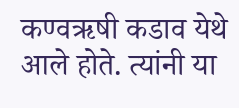कण्वऋषी कडाव येथे आले होते. त्यांनी या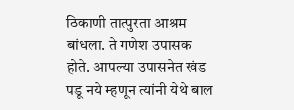ठिकाणी तात्पुरता आश्रम बांधला. ते गणेश उपासक होते. आपल्या उपासनेत खंड पडू नये म्हणून त्यांनी येथे बाल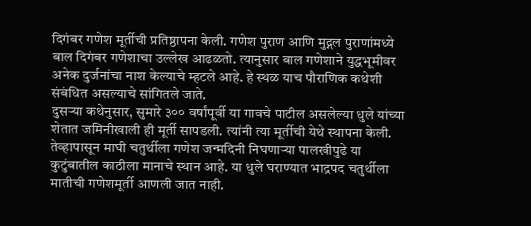दिगंबर गणेश मूर्तीची प्रतिष्ठापना केली. गणेश पुराण आणि मुद्गल पुराणांमध्ये बाल दिगंबर गणेशाचा उल्लेख आढळतो. त्यानुसार बाल गणेशाने युद्धभूमीवर अनेक दुर्जनांचा नाश केल्याचे म्हटले आहे. हे स्थळ याच पौराणिक कथेशी संबंधित असल्याचे सांगितले जाते.
दुसऱ्या कथेनुसार, सुमारे ३०० वर्षांपूर्वी या गावचे पाटील असलेल्या धुले यांच्या शेतात जमिनीखाली ही मूर्ती सापडली. त्यांनी त्या मूर्तीची येथे स्थापना केली. तेव्हापासून माघी चतुर्थीला गणेश जन्मदिनी निघणाऱ्या पालखीपुढे या कुटुंबातील काठीला मानाचे स्थान आहे. या धुले घराण्यात भाद्रपद चतुर्थीला मातीची गणेशमूर्ती आणली जात नाही.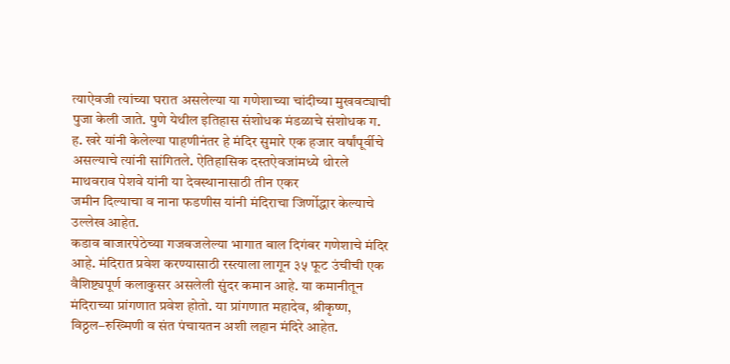त्याऐवजी त्यांच्या घरात असलेल्या या गणेशाच्या चांदीच्या मुखवट्याची पुजा केली जाते. पुणे येथील इतिहास संशोधक मंडळाचे संशोधक ग. ह. खरे यांनी केलेल्या पाहणीनंतर हे मंदिर सुमारे एक हजार वर्षांपूर्वीचे असल्याचे त्यांनी सांगितले. ऐतिहासिक दस्तऐवजांमध्ये थोरले माथवराव पेशवे यांनी या देवस्थानासाठी तीन एकर
जमीन दिल्याचा व नाना फडणीस यांनी मंदिराचा जिर्णोद्धार केल्याचे उल्लेख आहेत.
कडाव बाजारपेठेच्या गजबजलेल्या भागात बाल दिगंबर गणेशाचे मंदिर आहे. मंदिरात प्रवेश करण्यासाठी रस्त्याला लागून ३५ फूट उंचीची एक वैशिष्ट्यपूर्ण कलाकुसर असलेली सुंदर कमान आहे. या कमानीतून मंदिराच्या प्रांगणात प्रवेश होतो. या प्रांगणात महादेव, श्रीकृष्ण, विठ्ठल–रुख्मिणी व संत पंचायतन अशी लहान मंदिरे आहेत.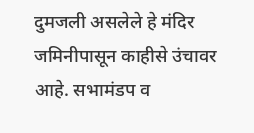दुमजली असलेले हे मंदिर जमिनीपासून काहीसे उंचावर आहे. सभामंडप व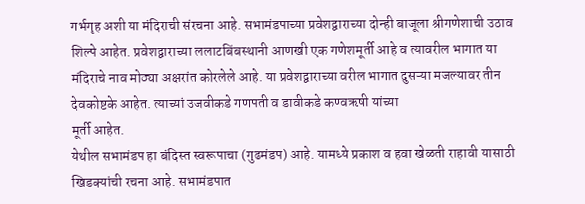गर्भगृह अशी या मंदिराची संरचना आहे. सभामंडपाच्या प्रवेशद्वाराच्या दोन्ही बाजूला श्रीगणेशाची उठाव शिल्पे आहेत. प्रवेशद्वाराच्या ललाटबिंबस्थानी आणखी एक गणेशमूर्ती आहे व त्यावरील भागात या मंदिराचे नाव मोठ्या अक्षरांत कोरलेले आहे. या प्रवेशद्वाराच्या वरील भागात दुसऱ्या मजल्यावर तीन देवकोष्टके आहेत. त्याच्यां उजवीकडे गणपती व डावीकडे कण्वऋषी यांच्या
मूर्ती आहेत.
येथील सभामंडप हा बंदिस्त स्वरूपाचा (गुढमंडप) आहे. यामध्ये प्रकाश व हवा खेळती राहावी यासाठी खिडक्यांची रचना आहे. सभामंडपात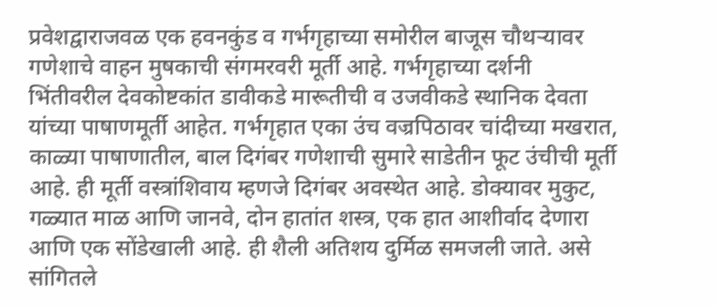प्रवेशद्वाराजवळ एक हवनकुंड व गर्भगृहाच्या समोरील बाजूस चौथऱ्यावर गणेशाचे वाहन मुषकाची संगमरवरी मूर्ती आहे. गर्भगृहाच्या दर्शनी भिंतीवरील देवकोष्टकांत डावीकडे मारूतीची व उजवीकडे स्थानिक देवता यांच्या पाषाणमूर्ती आहेत. गर्भगृहात एका उंच वज्रपिठावर चांदीच्या मखरात, काळ्या पाषाणातील, बाल दिगंबर गणेशाची सुमारे साडेतीन फूट उंचीची मूर्ती आहे. ही मूर्ती वस्त्रांशिवाय म्हणजे दिगंबर अवस्थेत आहे. डोक्यावर मुकुट, गळ्यात माळ आणि जानवे, दोन हातांत शस्त्र, एक हात आशीर्वाद देणारा आणि एक सोंडेखाली आहे. ही शैली अतिशय दुर्मिळ समजली जाते. असे सांगितले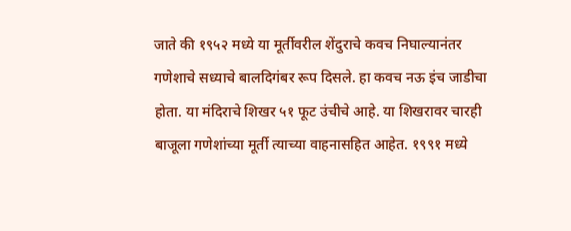जाते की १९५२ मध्ये या मूर्तीवरील शेंदुराचे कवच निघाल्यानंतर गणेशाचे सध्याचे बालदिगंबर रूप दिसले. हा कवच नऊ इंच जाडीचा होता. या मंदिराचे शिखर ५१ फूट उंचीचे आहे. या शिखरावर चारही बाजूला गणेशांच्या मूर्ती त्याच्या वाहनासहित आहेत. १९९१ मध्ये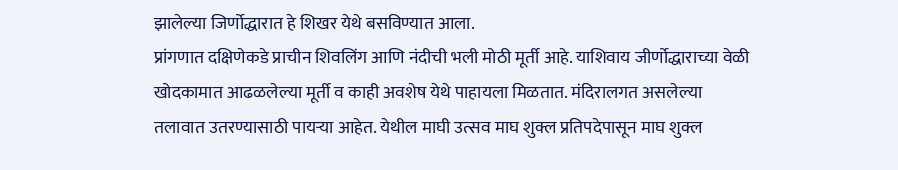झालेल्या जिर्णोद्धारात हे शिखर येथे बसविण्यात आला.
प्रांगणात दक्षिणेकडे प्राचीन शिवलिंग आणि नंदीची भली मोठी मूर्ती आहे. याशिवाय जीर्णोद्धाराच्या वेळी खोदकामात आढळलेल्या मूर्ती व काही अवशेष येथे पाहायला मिळतात. मंदिरालगत असलेल्या तलावात उतरण्यासाठी पायऱ्या आहेत. येथील माघी उत्सव माघ शुक्ल प्रतिपदेपासून माघ शुक्ल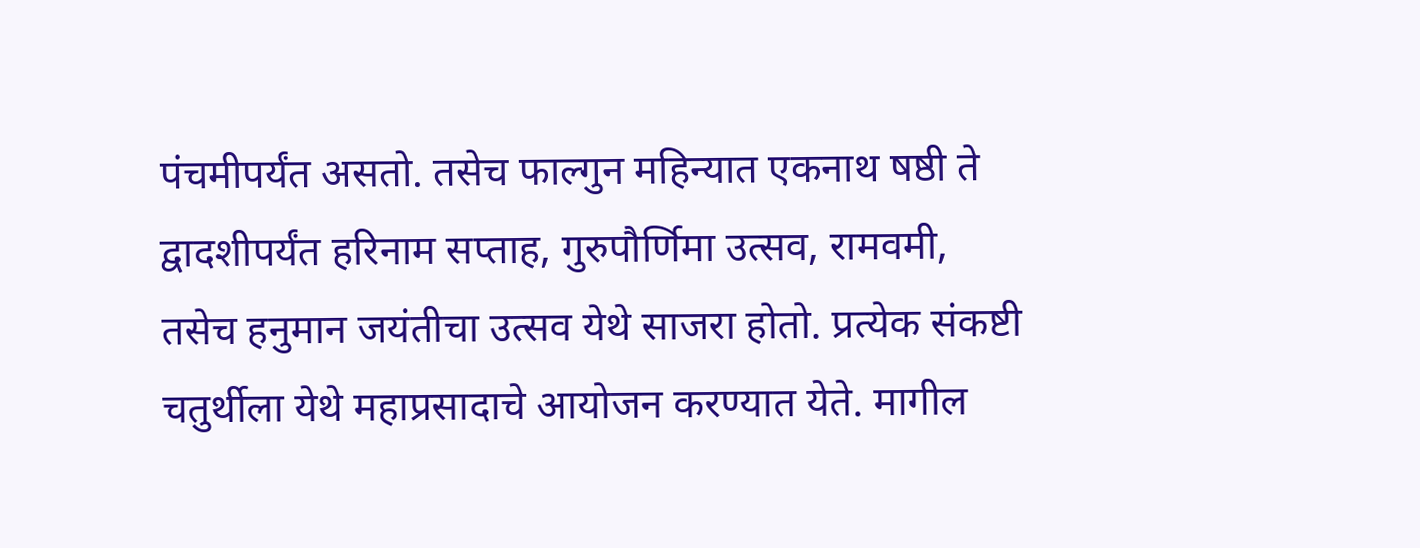पंचमीपर्यंत असतो. तसेच फाल्गुन महिन्यात एकनाथ षष्ठी ते द्वादशीपर्यंत हरिनाम सप्ताह, गुरुपौर्णिमा उत्सव, रामवमी, तसेच हनुमान जयंतीचा उत्सव येथे साजरा होतो. प्रत्येक संकष्टी चतुर्थीला येथे महाप्रसादाचे आयोजन करण्यात येते. मागील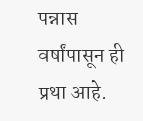पन्नास वर्षांपासून ही प्रथा आहे.